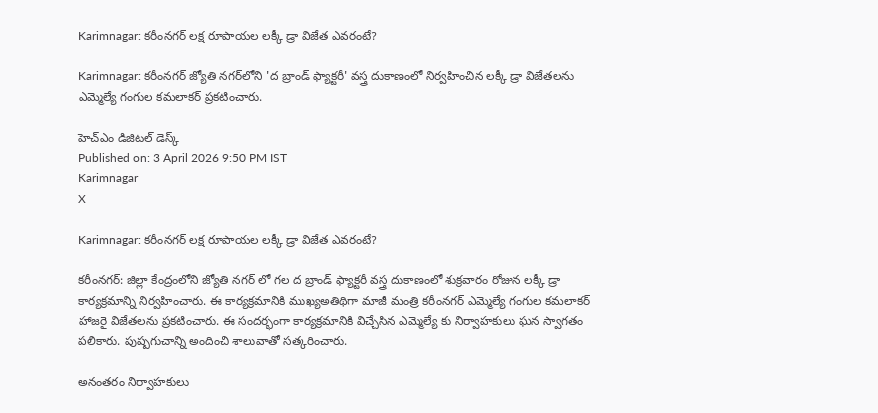Karimnagar: కరీంనగర్ లక్ష రూపాయల లక్కీ డ్రా విజేత ఎవరంటే?

Karimnagar: కరీంనగర్ జ్యోతి నగర్‌లోని 'ద బ్రాండ్ ఫ్యాక్టరీ' వస్త్ర దుకాణంలో నిర్వహించిన లక్కీ డ్రా విజేతలను ఎమ్మెల్యే గంగుల కమలాకర్ ప్రకటించారు.

హెచ్ఎం డిజిటల్ డెస్క్
Published on: 3 April 2026 9:50 PM IST
Karimnagar
X

Karimnagar: కరీంనగర్ లక్ష రూపాయల లక్కీ డ్రా విజేత ఎవరంటే?

కరీంనగర్: జిల్లా కేంద్రంలోని జ్యోతి నగర్ లో గల ద బ్రాండ్ ఫ్యాక్టరీ వస్త్ర దుకాణంలో శుక్రవారం రోజున లక్కీ డ్రా కార్యక్రమాన్ని నిర్వహించారు. ఈ కార్యక్రమానికి ముఖ్యఅతిథిగా మాజీ మంత్రి కరీంనగర్ ఎమ్మెల్యే గంగుల కమలాకర్ హాజరై విజేతలను ప్రకటించారు. ఈ సందర్భంగా కార్యక్రమానికి విచ్చేసిన ఎమ్మెల్యే కు నిర్వాహకులు ఘన స్వాగతం పలికారు. పుష్పగుచాన్ని అందించి శాలువాతో సత్కరించారు.

అనంతరం నిర్వాహకులు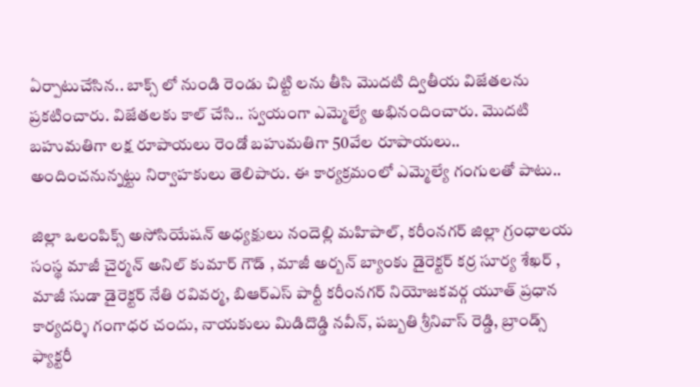ఏర్పాటుచేసిన.. బాక్స్ లో నుండి రెండు చిట్టి లను తీసి మొదటి ద్వితీయ విజేతలను ప్రకటించారు. విజేతలకు కాల్ చేసి.. స్వయంగా ఎమ్మెల్యే అభినందించారు. మొదటి బహుమతిగా లక్ష రూపాయలు రెండో బహుమతిగా 50వేల రూపాయలు.. అందించనున్నట్టు నిర్వాహకులు తెలిపారు. ఈ కార్యక్రమంలో ఎమ్మెల్యే గంగులతో పాటు..

జిల్లా ఒలంపిక్స్ అసోసియేషన్ అధ్యక్షులు నందెల్లి మహిపాల్, కరీంనగర్ జిల్లా గ్రంధాలయ సంస్థ మాజీ చైర్మన్ అనిల్ కుమార్ గౌడ్ , మాజీ అర్బన్ బ్యాంకు డైరెక్టర్ కర్ర సూర్య శేఖర్ , మాజీ సుడా డైరెక్టర్ నేతి రవివర్మ, బిఆర్ఎస్ పార్టీ కరీంనగర్ నియోజకవర్గ యూత్ ప్రధాన కార్యదర్శి గంగాధర చందు, నాయకులు మిడిదొడ్డి నవీన్, పబ్బతి శ్రీనివాస్ రెడ్డి, బ్రాండ్స్ ఫ్యాక్టరీ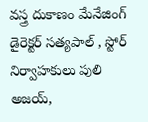వస్త్ర దుకాణం మేనేజింగ్ డైరెక్టర్ సత్యపాల్ , స్టోర్ నిర్వాహకులు పులి అజయ్,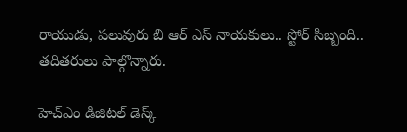రాయుడు, పలువురు బి ఆర్ ఎస్ నాయకులు.. స్టోర్ సిబ్బంది.. తదితరులు పాల్గొన్నారు.

హెచ్ఎం డిజిటల్ డెస్క్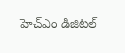హెచ్ఎం డిజిటల్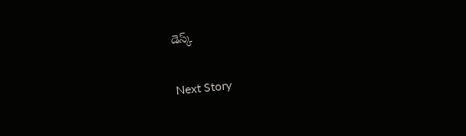డెస్క్

Next Story